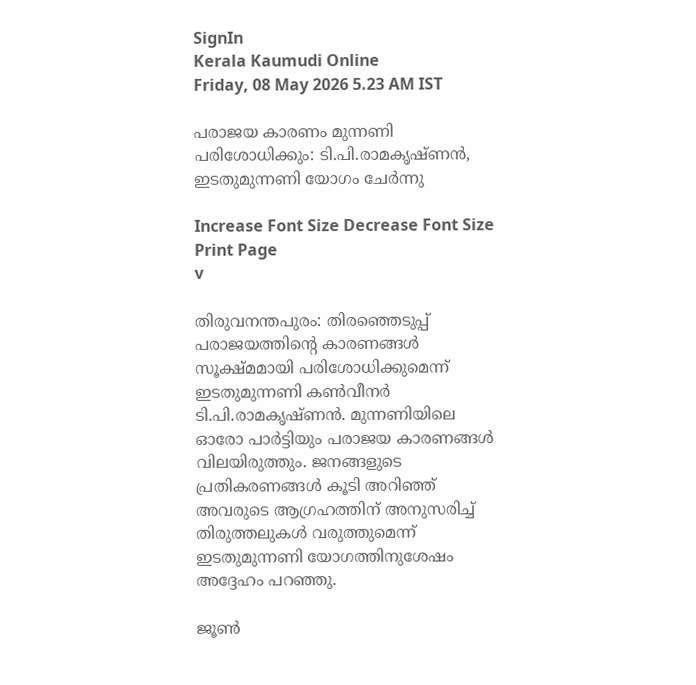SignIn
Kerala Kaumudi Online
Friday, 08 May 2026 5.23 AM IST

പരാജയ കാരണം മുന്നണി പരിശോധിക്കും: ടി.പി.രാമകൃഷ്ണൻ, ഇടതുമുന്നണി യോഗം ചേർന്നു

Increase Font Size Decrease Font Size Print Page
v

തിരുവനന്തപുരം: തിരഞ്ഞെടുപ്പ് പരാജയത്തിന്റെ കാരണങ്ങൾ സൂക്ഷ്മമായി പരിശോധിക്കുമെന്ന് ഇടതുമുന്നണി കൺവീനർ ടി.പി.രാമകൃഷ്ണൻ. മുന്നണിയിലെ ഓരോ പാർട്ടിയും പരാജയ കാരണങ്ങൾ വിലയിരുത്തും. ജനങ്ങളുടെ പ്രതികരണങ്ങൾ കൂടി അറിഞ്ഞ് അവരുടെ ആഗ്രഹത്തിന് അനുസരിച്ച് തിരുത്തലുകൾ വരുത്തുമെന്ന് ഇടതുമുന്നണി യോഗത്തിനുശേഷം അദ്ദേഹം പറഞ്ഞു.

ജൂൺ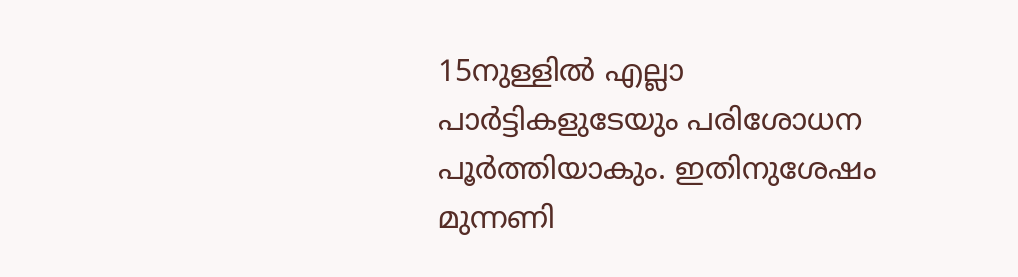15നുള്ളിൽ എല്ലാ പാർട്ടികളുടേയും പരിശോധന പൂർത്തിയാകും. ഇതിനുശേഷം മുന്നണി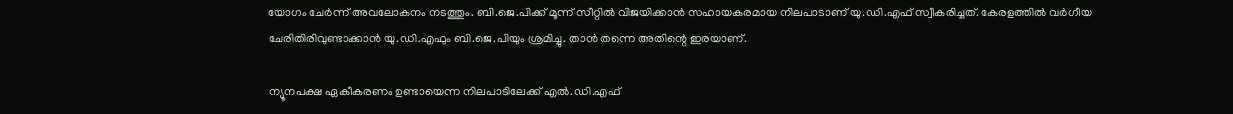യോഗം ചേർന്ന് അവലോകനം നടത്തും. ബി.ജെ.പിക്ക് മൂന്ന് സീറ്റിൽ വിജയിക്കാൻ സഹായകരമായ നിലപാടാണ് യു.ഡി.എഫ് സ്വീകരിച്ചത്. കേരളത്തിൽ വർഗീയ ചേരിതിരിവുണ്ടാക്കാൻ യു.ഡി.എഫും ബി.ജെ.പിയും ശ്രമിച്ചു. താൻ തന്നെ അതിന്റെ ഇരയാണ്.

ന്യൂനപക്ഷ ഏകീകരണം ഉണ്ടായെന്ന നിലപാടിലേക്ക് എൽ.ഡി.എഫ്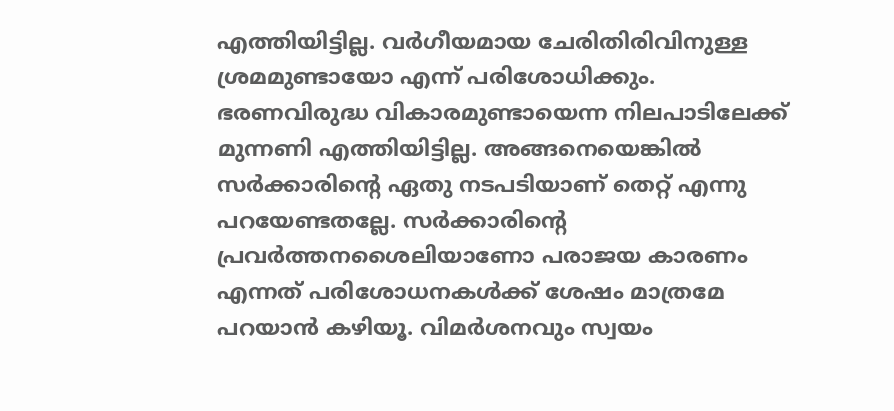എത്തിയിട്ടില്ല. വർഗീയമായ ചേരിതിരിവിനുള്ള ശ്രമമുണ്ടായോ എന്ന് പരിശോധിക്കും. ഭരണവിരുദ്ധ വികാരമുണ്ടായെന്ന നിലപാടിലേക്ക് മുന്നണി എത്തിയിട്ടില്ല. അങ്ങനെയെങ്കിൽ സർക്കാരിന്റെ ഏതു നടപടിയാണ് തെറ്റ് എന്നു പറയേണ്ടതല്ലേ. സർക്കാരിന്റെ പ്രവർത്തനശൈലിയാണോ പരാജയ കാരണം എന്നത് പരിശോധനകൾക്ക് ശേഷം മാത്രമേ പറയാൻ കഴിയൂ. വിമർശനവും സ്വയം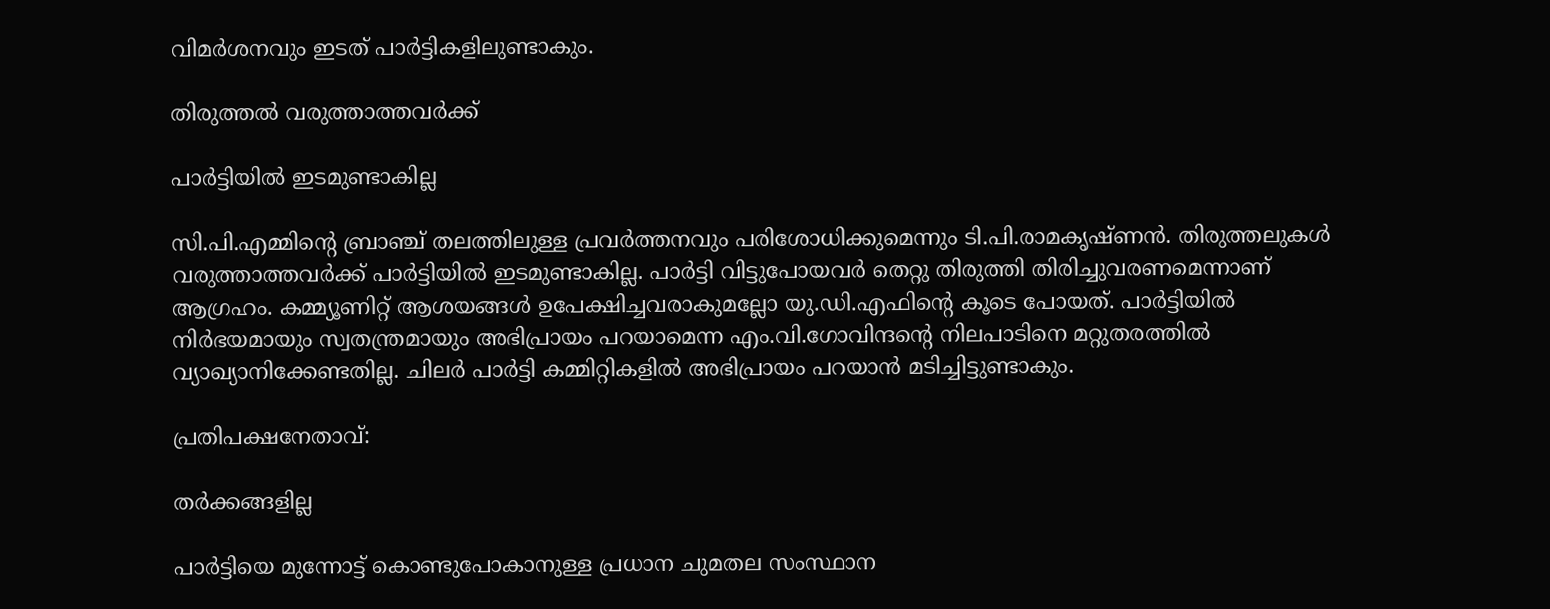വിമർശനവും ഇടത് പാർട്ടികളിലുണ്ടാകും.

തിരുത്തൽ വരുത്താത്തവർക്ക്

പാർട്ടിയിൽ ഇടമുണ്ടാകില്ല

സി.പി.എമ്മിന്റെ ബ്രാഞ്ച് തലത്തിലുള്ള പ്രവർത്തനവും പരിശോധിക്കുമെന്നും ടി.പി.രാമകൃഷ്ണൻ. തിരുത്തലുകൾ വരുത്താത്തവർക്ക് പാർട്ടിയിൽ ഇടമുണ്ടാകില്ല. പാർട്ടി വിട്ടുപോയവർ തെറ്റു തിരുത്തി തിരിച്ചുവരണമെന്നാണ് ആഗ്രഹം. കമ്മ്യൂണിറ്റ് ആശയങ്ങൾ ഉപേക്ഷിച്ചവരാകുമല്ലോ യു.ഡി.എഫിന്റെ കൂടെ പോയത്. പാർട്ടിയിൽ നിർഭയമായും സ്വതന്ത്രമായും അഭിപ്രായം പറയാമെന്ന എം.വി.ഗോവിന്ദന്റെ നിലപാടിനെ മറ്റുതരത്തിൽ വ്യാഖ്യാനിക്കേണ്ടതില്ല. ചിലർ പാർട്ടി കമ്മിറ്റികളിൽ അഭിപ്രായം പറയാൻ മടിച്ചിട്ടുണ്ടാകും.

പ്രതിപക്ഷനേതാവ്:

തർക്കങ്ങളില്ല

പാർട്ടിയെ മുന്നോട്ട് കൊണ്ടുപോകാനുള്ള പ്രധാന ചുമതല സംസ്ഥാന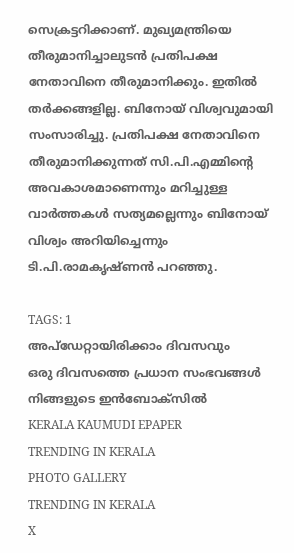സെക്രട്ടറിക്കാണ്. മുഖ്യമന്ത്രിയെ തീരുമാനിച്ചാലുടൻ പ്രതിപക്ഷ നേതാവിനെ തീരുമാനിക്കും. ഇതിൽ തർക്കങ്ങളില്ല. ബിനോയ് വിശ്വവുമായി സംസാരിച്ചു. പ്രതിപക്ഷ നേതാവിനെ തീരുമാനിക്കുന്നത് സി.പി.എമ്മിന്റെ അവകാശമാണെന്നും മറിച്ചുള്ള വാർത്തകൾ സത്യമല്ലെന്നും ബിനോയ് വിശ്വം അറിയിച്ചെന്നും ടി.പി.രാമകൃഷ്ണൻ പറഞ്ഞു.

TAGS: 1
അപ്ഡേറ്റായിരിക്കാം ദിവസവും
ഒരു ദിവസത്തെ പ്രധാന സംഭവങ്ങൾ നിങ്ങളുടെ ഇൻബോക്സിൽ
KERALA KAUMUDI EPAPER
TRENDING IN KERALA
PHOTO GALLERY
TRENDING IN KERALA
X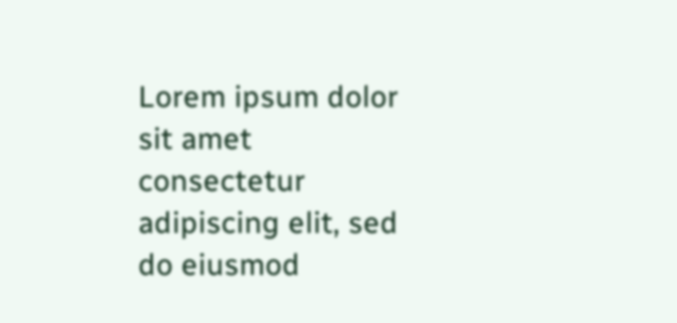Lorem ipsum dolor sit amet
consectetur adipiscing elit, sed do eiusmod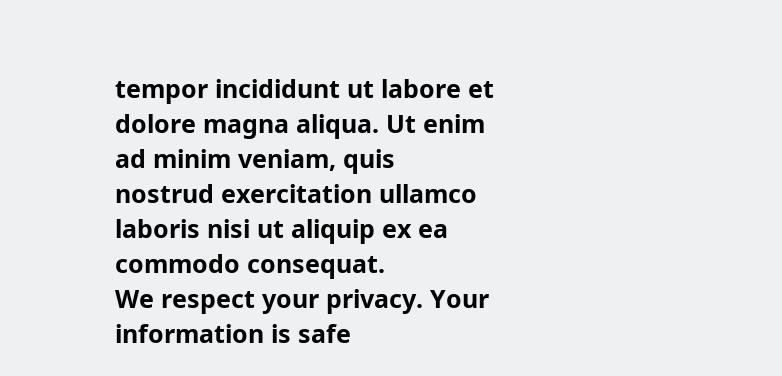tempor incididunt ut labore et dolore magna aliqua. Ut enim ad minim veniam, quis nostrud exercitation ullamco laboris nisi ut aliquip ex ea commodo consequat.
We respect your privacy. Your information is safe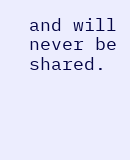and will never be shared.